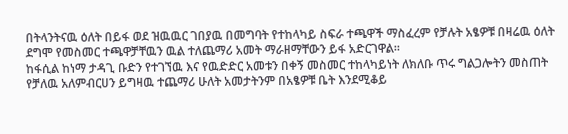በትላንትናዉ ዕለት በይፋ ወደ ዝዉዉር ገበያዉ በመግባት የተከላካይ ስፍራ ተጫዋች ማስፈረም የቻሉት አፄዎቹ በዛሬዉ ዕለት ደግሞ የመስመር ተጫዋቻቸዉን ዉል ተለጨማሪ አመት ማራዘማቸውን ይፋ አድርገዋል።
ከፋሲል ከነማ ታዳጊ ቡድን የተገኘዉ እና የዉድድር አመቱን በቀኝ መስመር ተከላካይነት ለክለቡ ጥሩ ግልጋሎትን መስጠት የቻለዉ አለምብርሀን ይግዛዉ ተጨማሪ ሁለት አመታትንም በአፄዎቹ ቤት እንደሚቆይ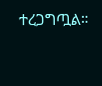ተረጋግጧል።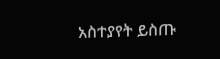አስተያየት ይስጡ